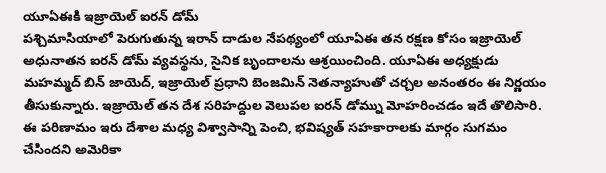యూఏఈకి ఇజ్రాయెల్ ఐరన్ డోమ్
పశ్చిమాసియాలో పెరుగుతున్న ఇరాన్ దాడుల నేపథ్యంలో యూఏఈ తన రక్షణ కోసం ఇజ్రాయెల్ అధునాతన ఐరన్ డోమ్ వ్యవస్థను, సైనిక బృందాలను ఆశ్రయించింది. యూఏఈ అధ్యక్షుడు మహమ్మద్ బిన్ జాయెద్, ఇజ్రాయెల్ ప్రధాని బెంజమిన్ నెతన్యాహుతో చర్చల అనంతరం ఈ నిర్ణయం తీసుకున్నారు. ఇజ్రాయెల్ తన దేశ సరిహద్దుల వెలుపల ఐరన్ డోమ్ను మోహరించడం ఇదే తొలిసారి. ఈ పరిణామం ఇరు దేశాల మధ్య విశ్వాసాన్ని పెంచి, భవిష్యత్ సహకారాలకు మార్గం సుగమం చేసిందని అమెరికా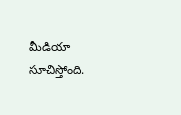మీడియా సూచిస్తోంది.